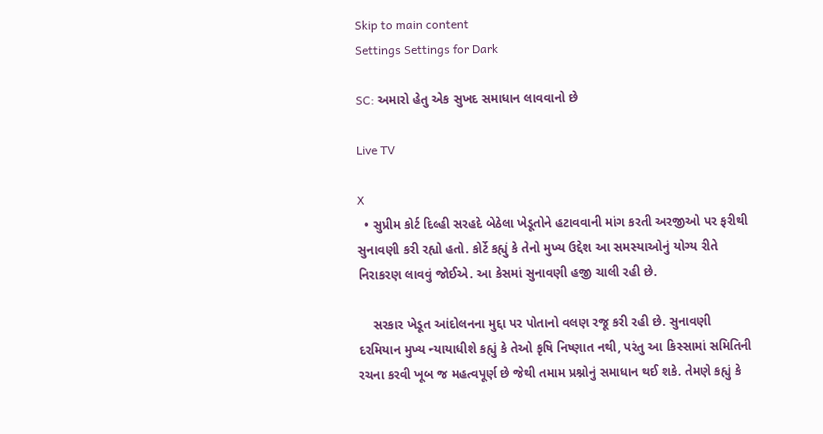Skip to main content
Settings Settings for Dark

SC: અમારો હેતુ એક સુખદ સમાધાન લાવવાનો છે

Live TV

X
  • સુપ્રીમ કોર્ટ દિલ્હી સરહદે બેઠેલા ખેડૂતોને હટાવવાની માંગ કરતી અરજીઓ પર ફરીથી સુનાવણી કરી રહ્યો હતો. કોર્ટે કહ્યું કે તેનો મુખ્ય ઉદ્દેશ આ સમસ્યાઓનું યોગ્ય રીતે નિરાકરણ લાવવું જોઈએ. આ કેસમાં સુનાવણી હજી ચાલી રહી છે.

    સરકાર ખેડૂત આંદોલનના મુદ્દા પર પોતાનો વલણ રજૂ કરી રહી છે. સુનાવણી દરમિયાન મુખ્ય ન્યાયાધીશે કહ્યું કે તેઓ કૃષિ નિષ્ણાત નથી, પરંતુ આ કિસ્સામાં સમિતિની રચના કરવી ખૂબ જ મહત્વપૂર્ણ છે જેથી તમામ પ્રશ્નોનું સમાધાન થઈ શકે. તેમણે કહ્યું કે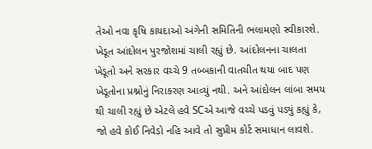તેઓ નવા કૃષિ કાયદાઓ અંગેની સમિતિની ભલામણો સ્વીકારશે. ખેડૂત આંદોલન પુરજોશમાં ચાલી રહ્યું છે. આંદોલનના ચાલતા ખેડૂતો અને સરકાર વચ્ચે 9 તબ્બકાની વાતચીત થયા બાદ પણ ખેડૂતોના પ્રશ્નોનું નિરાકરણ આવ્યું નથી. અને આંદોલન લાંબા સમય થી ચાલી રહ્યું છે એટલે હવે SCએ આજે વચ્ચે પડવું પડ્યું કહ્યું કે, જો હવે કોઈ નિવેડો નહિ આવે તો સુપ્રીમ કોર્ટ સમાધાન લાવશે.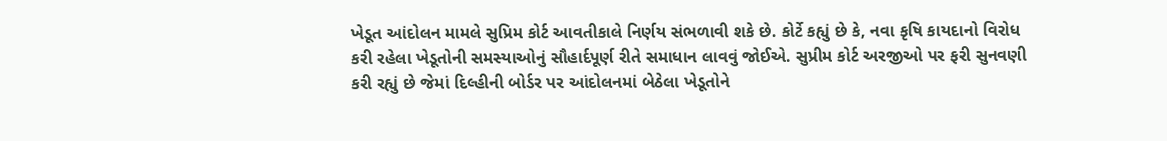ખેડૂત આંદોલન મામલે સુપ્રિમ કોર્ટ આવતીકાલે નિર્ણય સંભળાવી શકે છે. કોર્ટે કહ્યું છે કે, નવા કૃષિ કાયદાનો વિરોધ કરી રહેલા ખેડૂતોની સમસ્યાઓનું સૌહાર્દપૂર્ણ રીતે સમાધાન લાવવું જોઈએ. સુપ્રીમ કોર્ટ અરજીઓ પર ફરી સુનવણી કરી રહ્યું છે જેમાં દિલ્હીની બોર્ડર પર આંદોલનમાં બેઠેલા ખેડૂતોને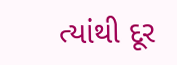ત્યાંથી દૂર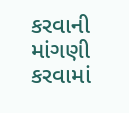કરવાની માંગણી કરવામાં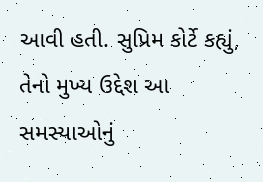આવી હતી. સુપ્રિમ કોર્ટે કહ્યું, તેનો મુખ્ય ઉદ્દેશ આ સમસ્યાઓનું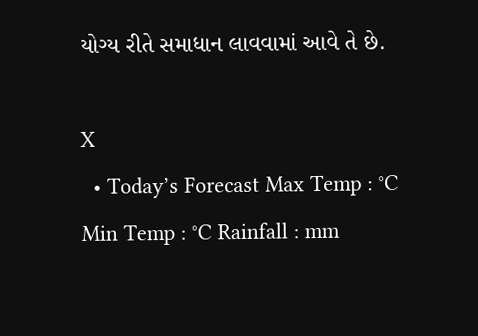યોગ્ય રીતે સમાધાન લાવવામાં આવે તે છે.

X
  • Today’s Forecast Max Temp : °C Min Temp : °C Rainfall : mm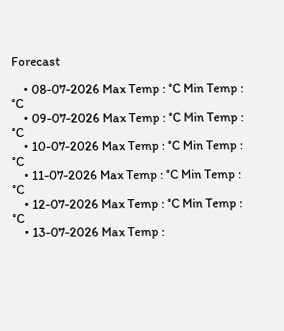Forecast

    • 08-07-2026 Max Temp : °C Min Temp : °C
    • 09-07-2026 Max Temp : °C Min Temp : °C
    • 10-07-2026 Max Temp : °C Min Temp : °C
    • 11-07-2026 Max Temp : °C Min Temp : °C
    • 12-07-2026 Max Temp : °C Min Temp : °C
    • 13-07-2026 Max Temp :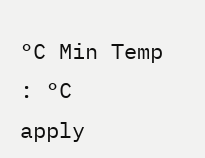°C Min Temp : °C
apply